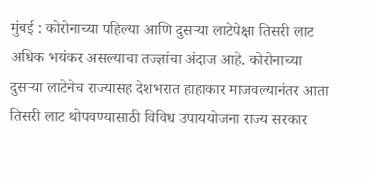मुंबई : कोरोनाच्या पहिल्या आणि दुसऱ्या लाटेपेक्षा तिसरी लाट अधिक भयंकर असल्याचा तज्ज्ञांचा अंदाज आहे. कोरोनाच्या दुसऱ्या लाटेनेच राज्यासह देशभरात हाहाकार माजवल्यानंतर आता तिसरी लाट थोपवण्यासाठी विविध उपाययोजना राज्य सरकार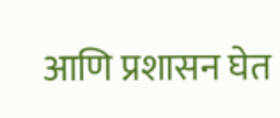आणि प्रशासन घेत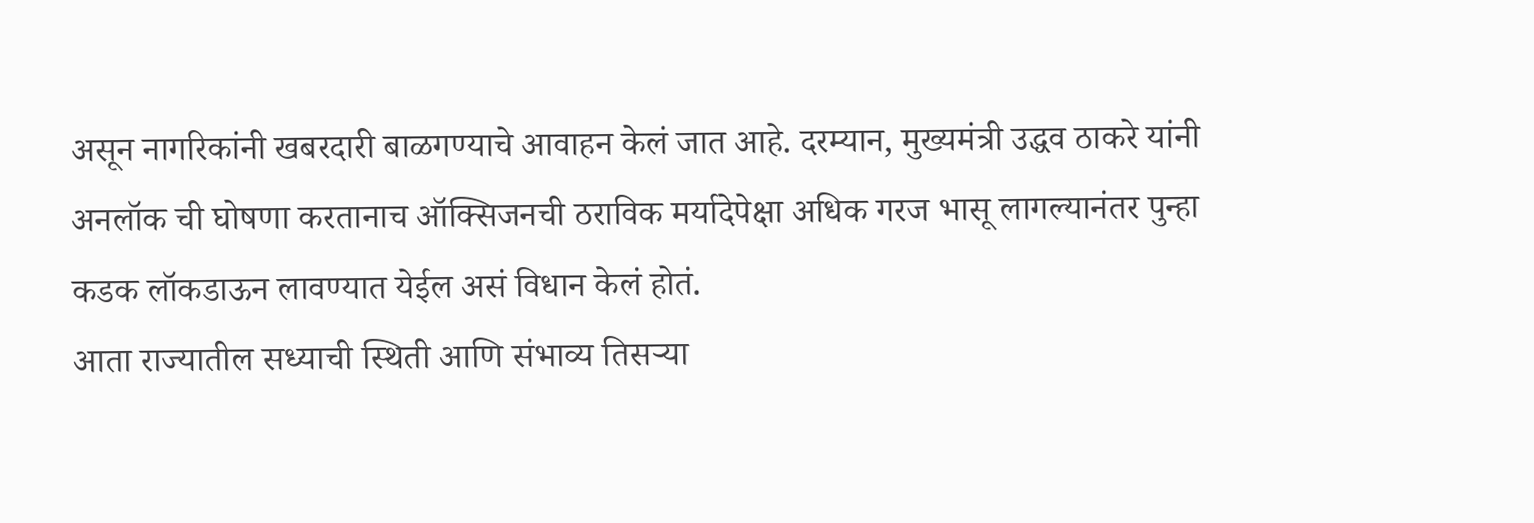असून नागरिकांनी खबरदारी बाळगण्याचे आवाहन केलं जात आहे. दरम्यान, मुख्यमंत्री उद्धव ठाकरे यांनी अनलॉक ची घोषणा करतानाच ऑक्सिजनची ठराविक मर्यादेपेक्षा अधिक गरज भासू लागल्यानंतर पुन्हा कडक लॉकडाऊन लावण्यात येईल असं विधान केलं होतं.
आता राज्यातील सध्याची स्थिती आणि संभाव्य तिसऱ्या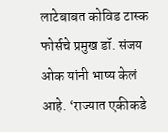लाटेबाबत कोविड टास्क फोर्सचे प्रमुख डॉ. संजय ओक यांनी भाष्य केलं आहे. ‘राज्यात एकीकडे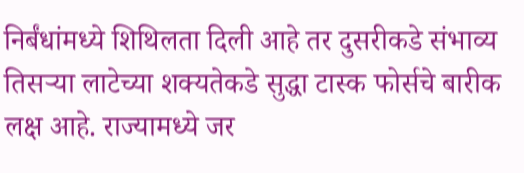निर्बंधांमध्ये शिथिलता दिली आहे तर दुसरीकडे संभाव्य तिसऱ्या लाटेच्या शक्यतेकडे सुद्धा टास्क फोर्सचे बारीक लक्ष आहे. राज्यामध्ये जर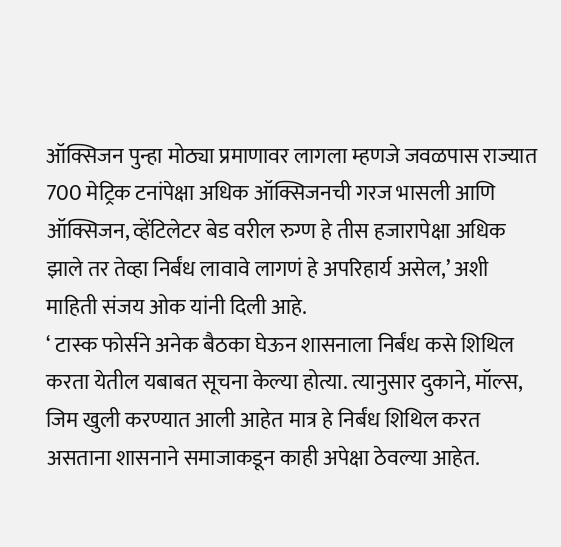ऑक्सिजन पुन्हा मोठ्या प्रमाणावर लागला म्हणजे जवळपास राज्यात 700 मेट्रिक टनांपेक्षा अधिक ऑक्सिजनची गरज भासली आणि ऑक्सिजन, व्हेंटिलेटर बेड वरील रुग्ण हे तीस हजारापेक्षा अधिक झाले तर तेव्हा निर्बंध लावावे लागणं हे अपरिहार्य असेल,’ अशी माहिती संजय ओक यांनी दिली आहे.
‘ टास्क फोर्सने अनेक बैठका घेऊन शासनाला निर्बंध कसे शिथिल करता येतील यबाबत सूचना केल्या होत्या. त्यानुसार दुकाने, मॉल्स, जिम खुली करण्यात आली आहेत मात्र हे निर्बंध शिथिल करत असताना शासनाने समाजाकडून काही अपेक्षा ठेवल्या आहेत.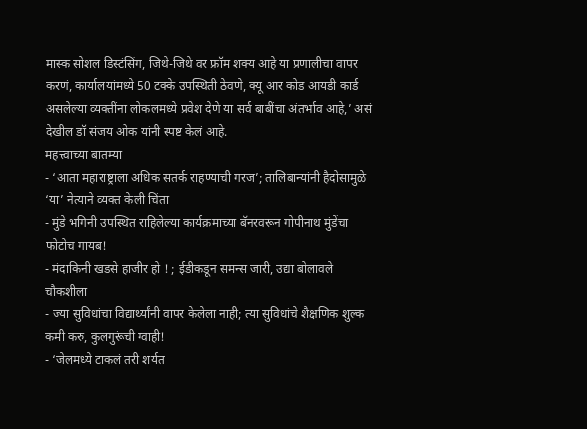मास्क सोशल डिस्टंसिंग, जिथे-जिथे वर फ्रॉम शक्य आहे या प्रणालीचा वापर करणं, कार्यालयांमध्ये 50 टक्के उपस्थिती ठेवणे, क्यू आर कोड आयडी कार्ड असलेल्या व्यक्तींना लोकलमध्ये प्रवेश देणे या सर्व बाबींचा अंतर्भाव आहे,’ असं देखील डॉ संजय ओक यांनी स्पष्ट केलं आहे.
महत्त्वाच्या बातम्या
- ‘आता महाराष्ट्राला अधिक सतर्क राहण्याची गरज’; तालिबान्यांनी हैदोसामुळे ‘या’ नेत्याने व्यक्त केली चिंता
- मुंडे भगिनी उपस्थित राहिलेल्या कार्यक्रमाच्या बॅनरवरून गोपीनाथ मुंडेंचा फोटोच गायब!
- मंदाकिनी खडसे हाजीर हो ! ; ईडीकडून समन्स जारी, उद्या बोलावले चौकशीला
- ज्या सुविधांचा विद्यार्थ्यांनी वापर केलेला नाही; त्या सुविधांचे शैक्षणिक शुल्क कमी करु, कुलगुरूंची ग्वाही!
- ‘जेलमध्ये टाकलं तरी शर्यत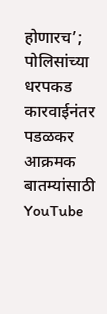होणारच’; पोलिसांच्या धरपकड कारवाईनंतर पडळकर आक्रमक
बातम्यांसाठी YouTube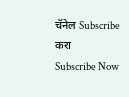चॅनेल Subscribe करा
Subscribe Now